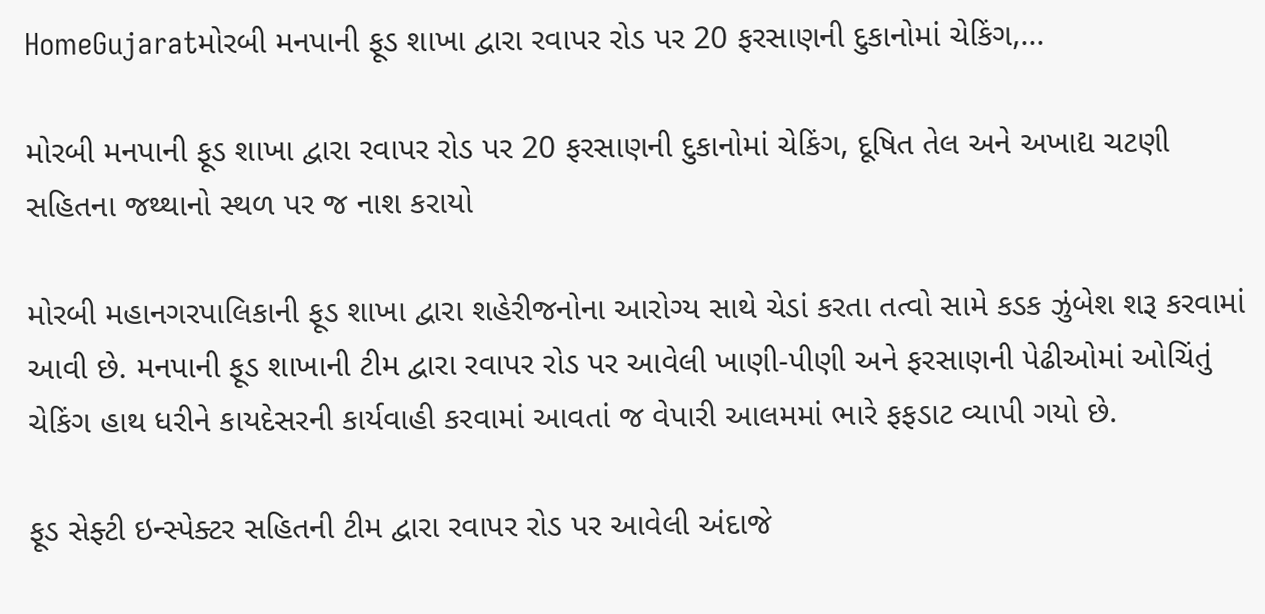HomeGujaratમોરબી મનપાની ફૂડ શાખા દ્વારા રવાપર રોડ પર 20 ફરસાણની દુકાનોમાં ચેકિંગ,...

મોરબી મનપાની ફૂડ શાખા દ્વારા રવાપર રોડ પર 20 ફરસાણની દુકાનોમાં ચેકિંગ, દૂષિત તેલ અને અખાદ્ય ચટણી સહિતના જથ્થાનો સ્થળ પર જ નાશ કરાયો

મોરબી મહાનગરપાલિકાની ફૂડ શાખા દ્વારા શહેરીજનોના આરોગ્ય સાથે ચેડાં કરતા તત્વો સામે કડક ઝુંબેશ શરૂ કરવામાં આવી છે. મનપાની ફૂડ શાખાની ટીમ દ્વારા રવાપર રોડ પર આવેલી ખાણી-પીણી અને ફરસાણની પેઢીઓમાં ઓચિંતું ચેકિંગ હાથ ધરીને કાયદેસરની કાર્યવાહી કરવામાં આવતાં જ વેપારી આલમમાં ભારે ફફડાટ વ્યાપી ગયો છે.

ફૂડ સેફ્ટી ઇન્સ્પેક્ટર સહિતની ટીમ દ્વારા રવાપર રોડ પર આવેલી અંદાજે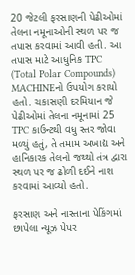20 જેટલી ફરસાણની પેઢીઓમાં તેલના નમૂનાઓની સ્થળ પર જ તપાસ કરવામાં આવી હતી. આ તપાસ માટે આધુનિક TPC (Total Polar Compounds) MACHINEનો ઉપયોગ કરાયો હતો. ચકાસણી દરમિયાન જે પેઢીઓમાં તેલના નમૂનામાં 25 TPC કાઉન્ટથી વધુ સ્તર જોવા મળ્યું હતું, તે તમામ અખાદ્ય અને હાનિકારક તેલનો જથ્થો તંત્ર દ્વારા સ્થળ પર જ ઢોળી દઈને નાશ કરવામાં આવ્યો હતો.

ફરસાણ અને નાસ્તાના પેકિંગમાં છાપેલા ન્યૂઝ પેપર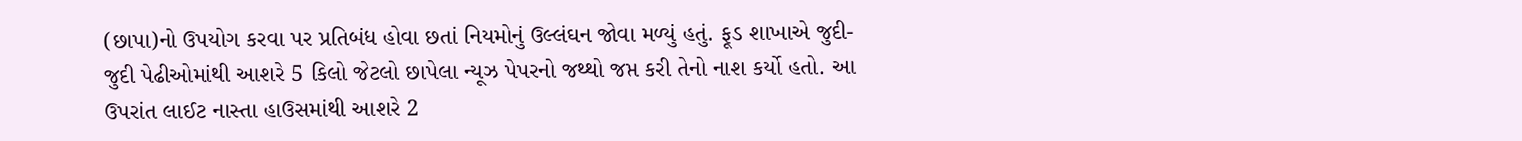(છાપા)નો ઉપયોગ કરવા પર પ્રતિબંધ હોવા છતાં નિયમોનું ઉલ્લંઘન જોવા મળ્યું હતું. ફૂડ શાખાએ જુદી-જુદી પેઢીઓમાંથી આશરે 5 કિલો જેટલો છાપેલા ન્યૂઝ પેપરનો જથ્થો જપ્ત કરી તેનો નાશ કર્યો હતો. આ ઉપરાંત લાઈટ નાસ્તા હાઉસમાંથી આશરે 2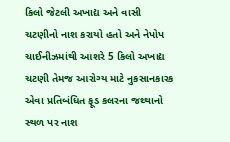કિલો જેટલી અખાદ્ય અને વાસી ચટણીનો નાશ કરાયો હતો અને નેપોપ ચાઈનીઝમાંથી આશરે 5 કિલો અખાદ્ય ચટણી તેમજ આરોગ્ય માટે નુકસાનકારક એવા પ્રતિબંધિત ફૂડ કલરના જથ્થાનો સ્થળ પર નાશ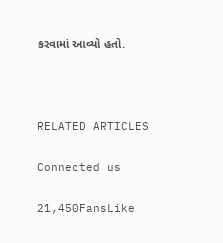કરવામાં આવ્યો હતો.



RELATED ARTICLES

Connected us

21,450FansLike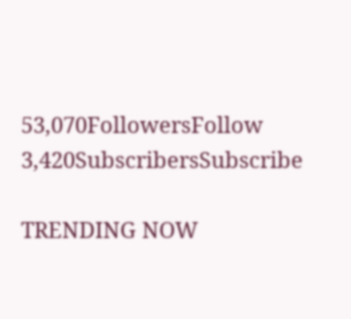53,070FollowersFollow
3,420SubscribersSubscribe

TRENDING NOW